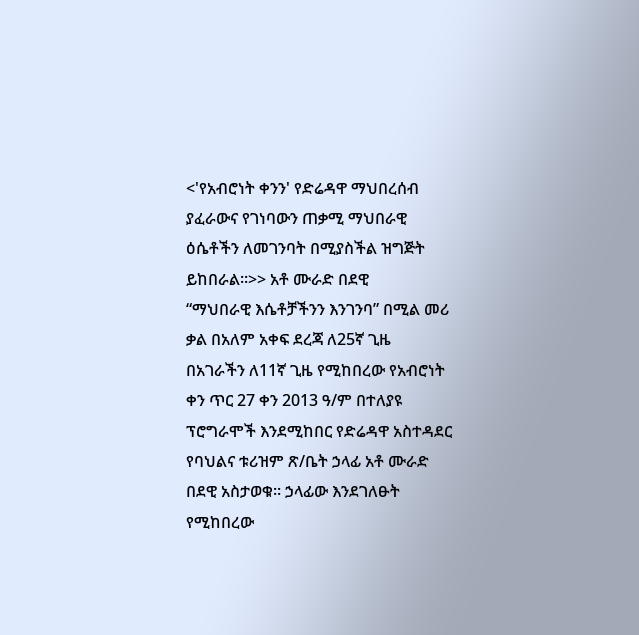<'የአብሮነት ቀንን' የድሬዳዋ ማህበረሰብ ያፈራውና የገነባውን ጠቃሚ ማህበራዊ ዕሴቶችን ለመገንባት በሚያስችል ዝግጅት ይከበራል።>> አቶ ሙራድ በደዊ
“ማህበራዊ እሴቶቻችንን እንገንባ” በሚል መሪ ቃል በአለም አቀፍ ደረጃ ለ25ኛ ጊዜ በአገራችን ለ11ኛ ጊዜ የሚከበረው የአብሮነት ቀን ጥር 27 ቀን 2013 ዓ/ም በተለያዩ ፕሮግራሞች እንደሚከበር የድሬዳዋ አስተዳደር የባህልና ቱሪዝም ጽ/ቤት ኃላፊ አቶ ሙራድ በደዊ አስታወቁ፡፡ ኃላፊው እንደገለፁት የሚከበረው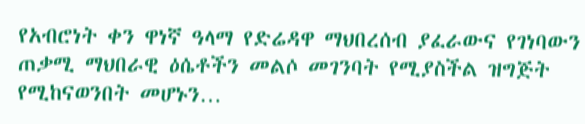የአብሮነት ቀን ዋነኛ ዓላማ የድሬዳዋ ማህበረሰብ ያፈራውና የገነባውን ጠቃሚ ማህበራዊ ዕሴቶችን መልሶ መገንባት የሚያስችል ዝግጅት የሚከናወንበት መሆኑን…